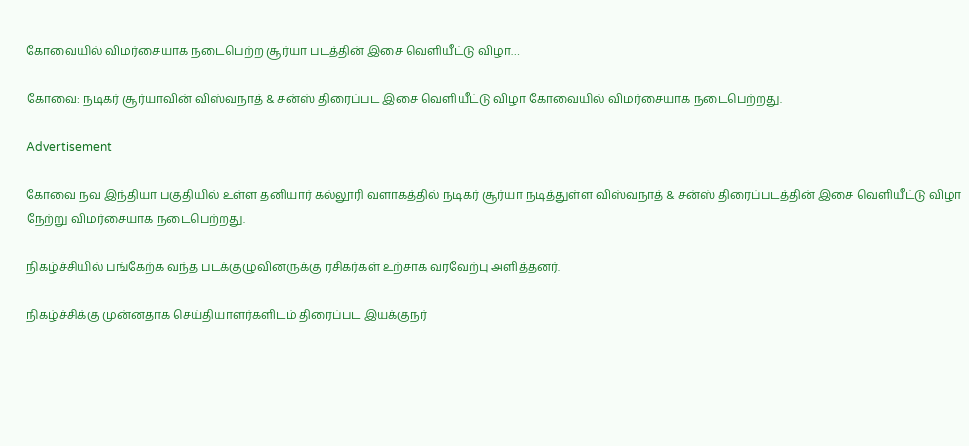கோவையில் விமர்சையாக நடைபெற்ற சூர்யா படத்தின் இசை வெளியீட்டு விழா…

கோவை: நடிகர் சூர்யாவின் விஸ்வநாத் & சன்ஸ் திரைப்பட இசை வெளியீட்டு விழா கோவையில் விமர்சையாக நடைபெற்றது.

Advertisement

கோவை நவ இந்தியா பகுதியில் உள்ள தனியார் கல்லூரி வளாகத்தில் நடிகர் சூர்யா நடித்துள்ள விஸ்வநாத் & சன்ஸ் திரைப்படத்தின் இசை வெளியீட்டு விழா நேற்று விமர்சையாக நடைபெற்றது.

நிகழ்ச்சியில் பங்கேற்க வந்த படக்குழுவினருக்கு ரசிகர்கள் உற்சாக வரவேற்பு அளித்தனர்.

நிகழ்ச்சிக்கு முன்னதாக செய்தியாளர்களிடம் திரைப்பட இயக்குநர்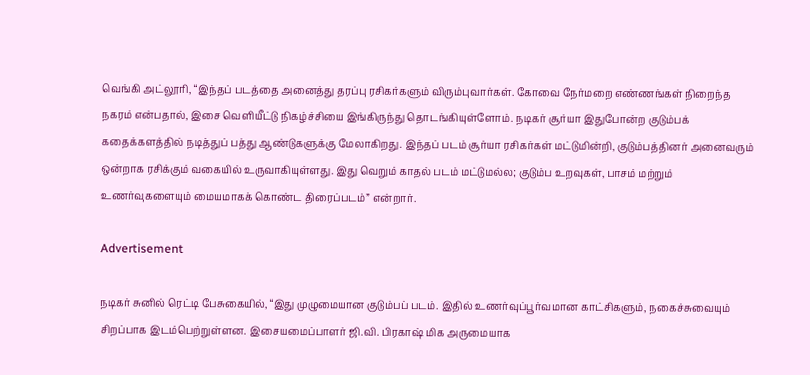வெங்கி அட்லூரி, “இந்தப் படத்தை அனைத்து தரப்பு ரசிகர்களும் விரும்புவார்கள். கோவை நேர்மறை எண்ணங்கள் நிறைந்த நகரம் என்பதால், இசை வெளியீட்டு நிகழ்ச்சியை இங்கிருந்து தொடங்கியுள்ளோம். நடிகர் சூர்யா இதுபோன்ற குடும்பக் கதைக்களத்தில் நடித்துப் பத்து ஆண்டுகளுக்கு மேலாகிறது. இந்தப் படம் சூர்யா ரசிகர்கள் மட்டுமின்றி, குடும்பத்தினர் அனைவரும் ஒன்றாக ரசிக்கும் வகையில் உருவாகியுள்ளது. இது வெறும் காதல் படம் மட்டுமல்ல; குடும்ப உறவுகள், பாசம் மற்றும் உணர்வுகளையும் மையமாகக் கொண்ட திரைப்படம்” என்றார்.

Advertisement

நடிகர் சுனில் ரெட்டி பேசுகையில், “இது முழுமையான குடும்பப் படம். இதில் உணர்வுப்பூர்வமான காட்சிகளும், நகைச்சுவையும் சிறப்பாக இடம்பெற்றுள்ளன. இசையமைப்பாளர் ஜி.வி. பிரகாஷ் மிக அருமையாக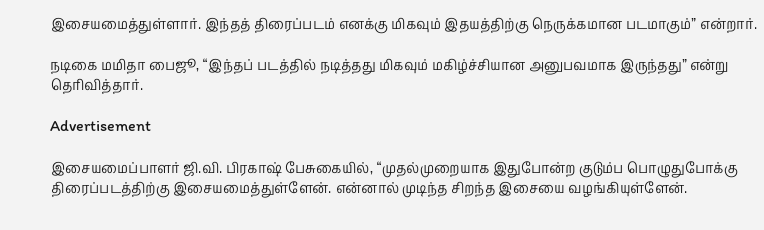இசையமைத்துள்ளார். இந்தத் திரைப்படம் எனக்கு மிகவும் இதயத்திற்கு நெருக்கமான படமாகும்” என்றார்.

நடிகை மமிதா பைஜூ, “இந்தப் படத்தில் நடித்தது மிகவும் மகிழ்ச்சியான அனுபவமாக இருந்தது” என்று தெரிவித்தார்.

Advertisement

இசையமைப்பாளர் ஜி.வி. பிரகாஷ் பேசுகையில், “முதல்முறையாக இதுபோன்ற குடும்ப பொழுதுபோக்கு திரைப்படத்திற்கு இசையமைத்துள்ளேன். என்னால் முடிந்த சிறந்த இசையை வழங்கியுள்ளேன்.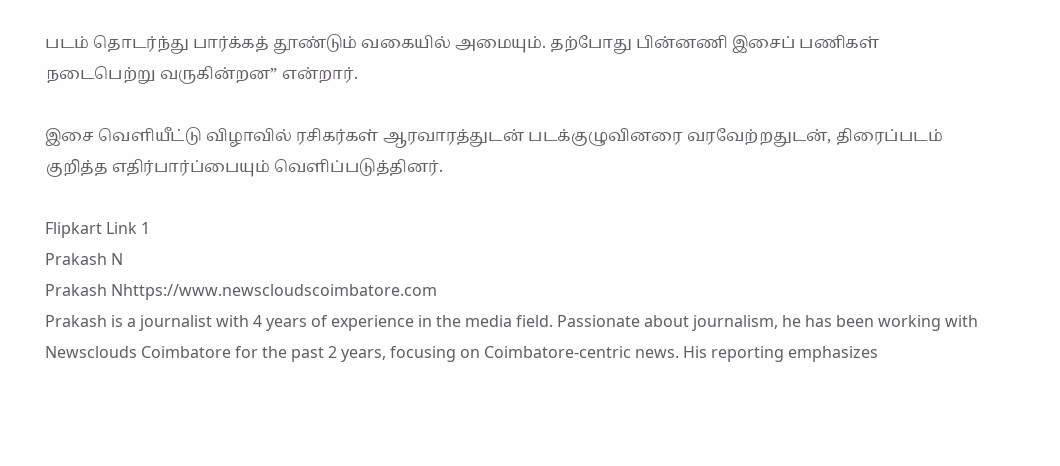படம் தொடர்ந்து பார்க்கத் தூண்டும் வகையில் அமையும். தற்போது பின்னணி இசைப் பணிகள் நடைபெற்று வருகின்றன” என்றார்.

இசை வெளியீட்டு விழாவில் ரசிகர்கள் ஆரவாரத்துடன் படக்குழுவினரை வரவேற்றதுடன், திரைப்படம் குறித்த எதிர்பார்ப்பையும் வெளிப்படுத்தினர்.

Flipkart Link 1
Prakash N
Prakash Nhttps://www.newscloudscoimbatore.com
Prakash is a journalist with 4 years of experience in the media field. Passionate about journalism, he has been working with Newsclouds Coimbatore for the past 2 years, focusing on Coimbatore-centric news. His reporting emphasizes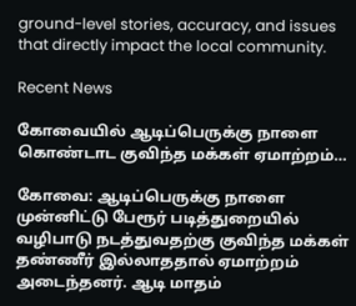ground-level stories, accuracy, and issues that directly impact the local community.

Recent News

கோவையில் ஆடிப்பெருக்கு நாளை கொண்டாட குவிந்த மக்கள் ஏமாற்றம்…

கோவை: ஆடிப்பெருக்கு நாளை முன்னிட்டு பேரூர் படித்துறையில் வழிபாடு நடத்துவதற்கு குவிந்த மக்கள் தண்ணீர் இல்லாததால் ஏமாற்றம் அடைந்தனர். ஆடி மாதம்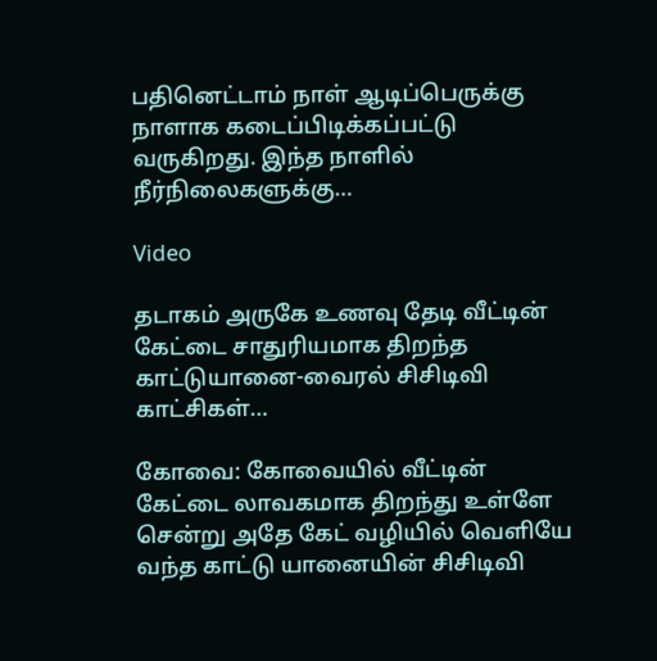பதினெட்டாம் நாள் ஆடிப்பெருக்கு நாளாக கடைப்பிடிக்கப்பட்டு வருகிறது. இந்த நாளில் நீர்நிலைகளுக்கு...

Video

தடாகம் அருகே உணவு தேடி வீட்டின் கேட்டை சாதுரியமாக திறந்த காட்டுயானை-வைரல் சிசிடிவி காட்சிகள்…

கோவை: கோவையில் வீட்டின் கேட்டை லாவகமாக திறந்து உள்ளே சென்று அதே கேட் வழியில் வெளியே வந்த காட்டு யானையின் சிசிடிவி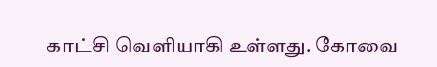காட்சி வெளியாகி உள்ளது. கோவை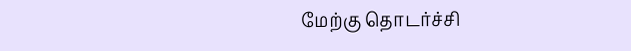மேற்கு தொடர்ச்சி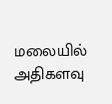மலையில் அதிகளவு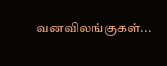வனவிலங்குகள்...